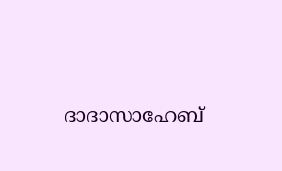ദാദാസാഹേബ്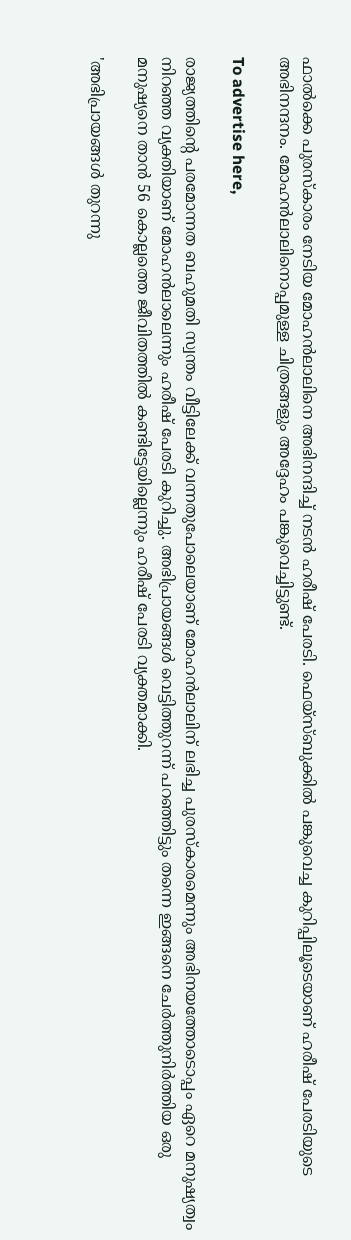ഫാല്‍ക്കെ പുരസ്‌കാരം നേടിയ മോഹന്‍ലാലിനെ അഭിനന്ദിച്ച് നടന്‍ ഹരീഷ് പേരടി. ഫെയ്‌സ്ബുക്കില്‍ പങ്കുവെച്ച കുറിപ്പിലൂടെയാണ് ഹരീഷ് പേരടിയുടെ അഭിനന്ദനം. മോഹന്‍ലാലിനൊപ്പമുള്ള ചിത്രങ്ങളും അദ്ദേഹം പങ്കുവെച്ചിട്ടുണ്ട്.

To advertise here,

രാജ്യത്തിന്റെ പരമോന്നത ബഹുമതി സ്വന്തം വീട്ടിലേക്ക് വന്നതുപോലെയാണ് മോഹന്‍ലാലിന് ലഭിച്ച പുരസ്‌കാരമെന്നും അഭിനയത്തോടൊപ്പം ഏറെ മനുഷ്യത്വം നിറഞ്ഞ വ്യക്തിയാണ് മോഹന്‍ലാലെന്നും ഹരീഷ് പേരടി കുറിച്ചു. അഭിപ്രായങ്ങള്‍ വെട്ടിത്തുറന്ന് പറഞ്ഞിട്ടും തന്നെ ഇങ്ങനെ ചേര്‍ത്തുനിര്‍ത്തിയ ഒരു മനുഷ്യനെ താന്‍ 56 കൊല്ലത്തെ ജീവിതത്തില്‍ കണ്ടിട്ടേയില്ലെന്നും ഹരീഷ് പേരടി വ്യക്തമാക്കി.

'അഭിപ്രായങ്ങള്‍ തുറന്നു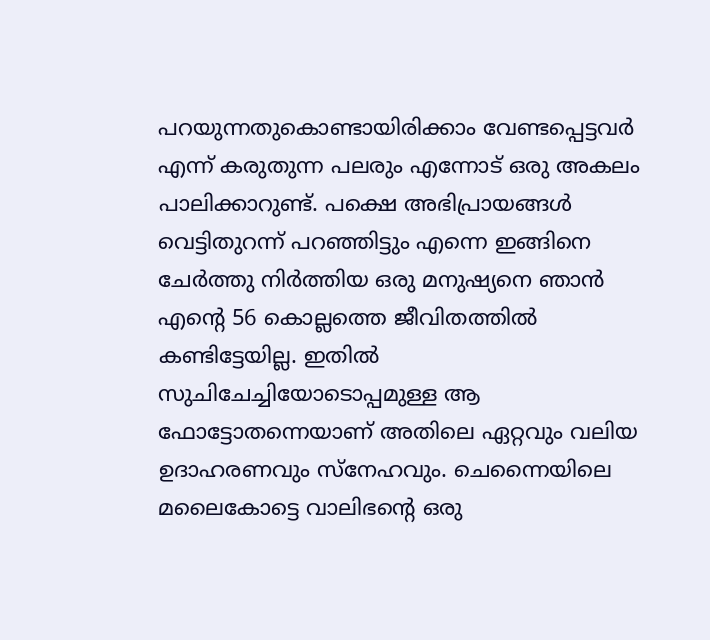പറയുന്നതുകൊണ്ടായിരിക്കാം വേണ്ടപ്പെട്ടവര്‍ എന്ന് കരുതുന്ന പലരും എന്നോട് ഒരു അകലം പാലിക്കാറുണ്ട്. പക്ഷെ അഭിപ്രായങ്ങള്‍ വെട്ടിതുറന്ന് പറഞ്ഞിട്ടും എന്നെ ഇങ്ങിനെ ചേര്‍ത്തു നിര്‍ത്തിയ ഒരു മനുഷ്യനെ ഞാന്‍ എന്റെ 56 കൊല്ലത്തെ ജീവിതത്തില്‍ കണ്ടിട്ടേയില്ല. ഇതില്‍ സുചിചേച്ചിയോടൊപ്പമുള്ള ആ ഫോട്ടോതന്നെയാണ് അതിലെ ഏറ്റവും വലിയ ഉദാഹരണവും സ്‌നേഹവും. ചെന്നൈയിലെ മലൈകോട്ടെ വാലിഭന്റെ ഒരു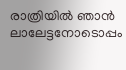രാത്രിയില്‍ ഞാന്‍ ലാലേട്ടനോടൊപ്പം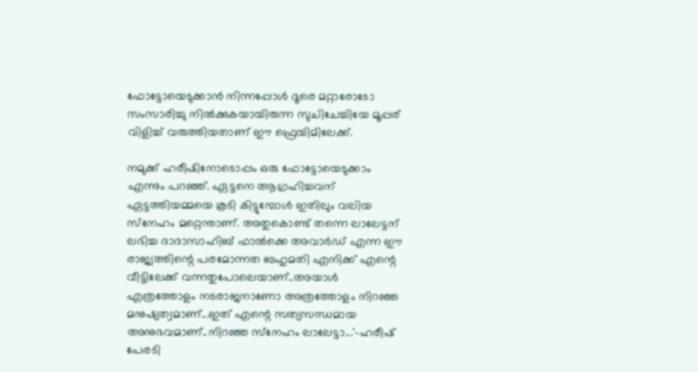ഫോട്ടോയെടുക്കാന്‍ നിന്നപ്പോള്‍ ദൂരെ മറ്റാരോടോ സംസാരിച്ചു നില്‍ക്കുകയായിരുന്ന സുചിചേച്ചിയേ മൂപ്പര് വിളിച്ച് വരുത്തിയതാണ് ഈ ഫ്രെയിമിലേക്ക്.

നമുക്ക് ഹരീഷിനോടൊപ്പം ഒരു ഫോട്ടോയെടുക്കാം എന്നും പറഞ്ഞ്. ഏട്ടനെ ആഗ്രഹിച്ചവന് ഏട്ടത്തിയമ്മയെ കൂടി കിട്ടുമ്പോള്‍ ഇതിലും വലിയ സ്‌നേഹം മറ്റെന്താണ്. അതുകൊണ്ട് തന്നെ ലാലേട്ടന് ലഭിച്ച ദാദാസാഹിബ് ഫാല്‍ക്കെ അവാര്‍ഡ് എന്ന ഈ രാജ്യത്തിന്റെ പരമോന്നത ബഹുമതി എനിക്ക് എന്റെ വീട്ടിലേക്ക് വന്നതുപോലെയാണ്..അയാള്‍ എത്രത്തോളം നടരാജനാണോ അത്രത്തോളം നിറഞ്ഞ മനുഷ്യത്വമാണ്...ഇത് എന്റെ സത്യസന്ധമായ അനുഭവമാണ്..നിറഞ്ഞ സ്‌നേഹം ലാലേട്ടാ...'-ഹരീഷ് പേരടി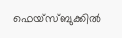ഫെയ്‌സ്ബുക്കില്‍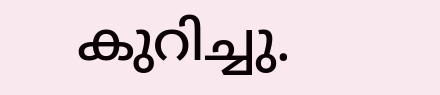കുറിച്ചു.